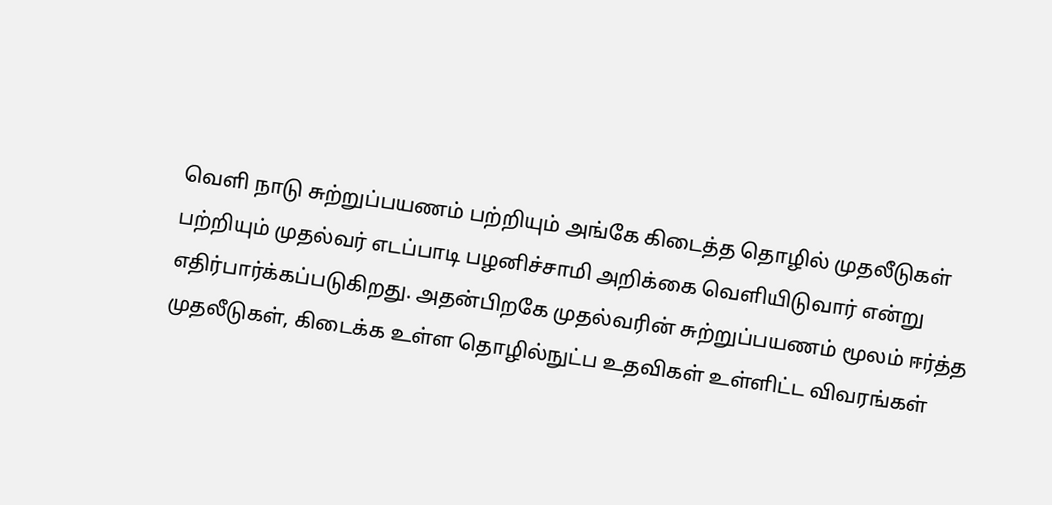வெளி நாடு சுற்றுப்பயணம் பற்றியும் அங்கே கிடைத்த தொழில் முதலீடுகள் பற்றியும் முதல்வர் எடப்பாடி பழனிச்சாமி அறிக்கை வெளியிடுவார் என்று எதிர்பார்க்கப்படுகிறது. அதன்பிறகே முதல்வரின் சுற்றுப்பயணம் மூலம் ஈர்த்த முதலீடுகள், கிடைக்க உள்ள தொழில்நுட்ப உதவிகள் உள்ளிட்ட விவரங்கள்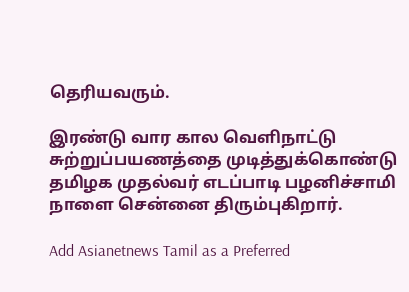தெரியவரும்.

இரண்டு வார கால வெளிநாட்டு சுற்றுப்பயணத்தை முடித்துக்கொண்டு தமிழக முதல்வர் எடப்பாடி பழனிச்சாமி நாளை சென்னை திரும்புகிறார்.

Add Asianetnews Tamil as a Preferred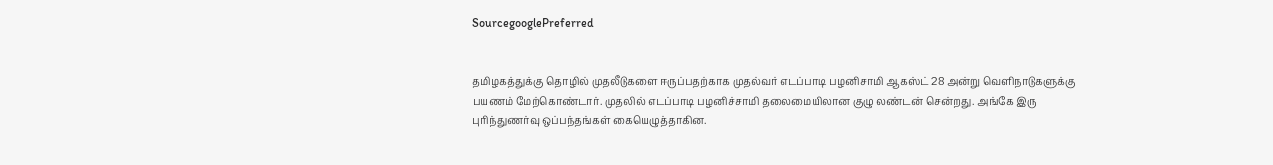SourcegooglePreferred


தமிழகத்துக்கு தொழில் முதலீடுகளை ஈருப்பதற்காக முதல்வர் எடப்பாடி பழனிசாமி ஆகஸ்ட் 28 அன்று வெளிநாடுகளுக்கு பயணம் மேற்கொண்டார். முதலில் எடப்பாடி பழனிச்சாமி தலைமையிலான குழு லண்டன் சென்றது. அங்கே இரு புரிந்துணர்வு ஒப்பந்தங்கள் கையெழுத்தாகின.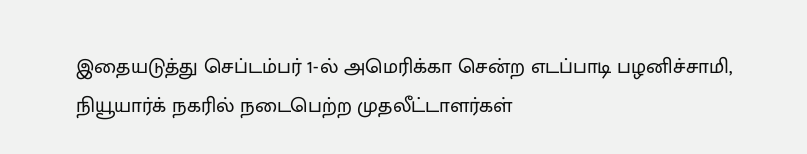இதையடுத்து செப்டம்பர் 1-ல் அமெரிக்கா சென்ற எடப்பாடி பழனிச்சாமி, நியூயார்க் நகரில் நடைபெற்ற முதலீட்டாளர்கள்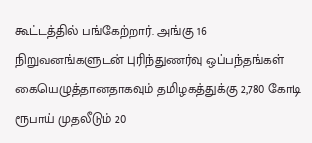கூட்டத்தில் பங்கேற்றார். அங்கு 16 நிறுவனங்களுடன் புரிந்துணர்வு ஒப்பந்தங்கள் கையெழுத்தானதாகவும் தமிழகத்துக்கு 2,780 கோடி ரூபாய் முதலீடும் 20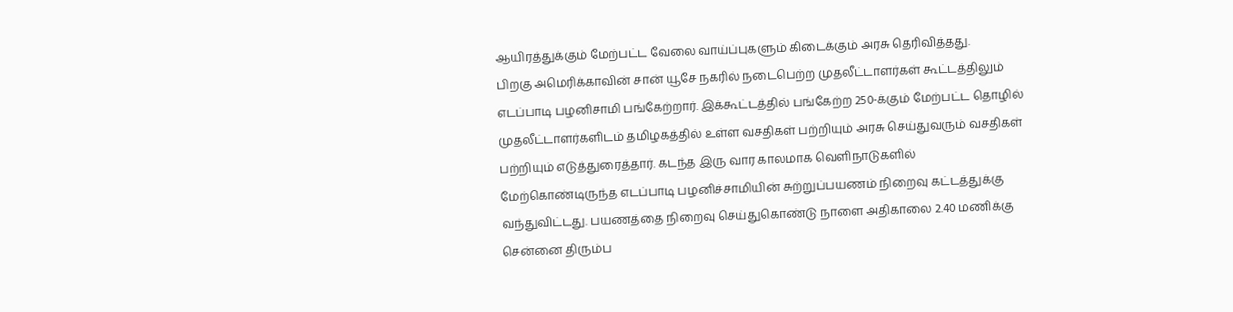ஆயிரத்துக்கும் மேற்பட்ட வேலை வாய்ப்புகளும் கிடைக்கும் அரசு தெரிவித்தது.
பிறகு அமெரிக்காவின் சான் யூசே நகரில் நடைபெற்ற முதலீட்டாளர்கள் கூட்டத்திலும் எடப்பாடி பழனிசாமி பங்கேற்றார். இக்கூட்டத்தில் பங்கேற்ற 250-க்கும் மேற்பட்ட தொழில் முதலீட்டாளர்களிடம் தமிழகத்தில் உள்ள வசதிகள் பற்றியும் அரசு செய்துவரும் வசதிகள் பற்றியும் எடுத்துரைத்தார். கடந்த இரு வார காலமாக வெளிநாடுகளில் மேற்கொண்டிருந்த எடப்பாடி பழனிச்சாமியின் சுற்றுப்பயணம் நிறைவு கட்டத்துக்கு வந்துவிட்டது. பயணத்தை நிறைவு செய்துகொண்டு நாளை அதிகாலை 2.40 மணிக்கு சென்னை திரும்ப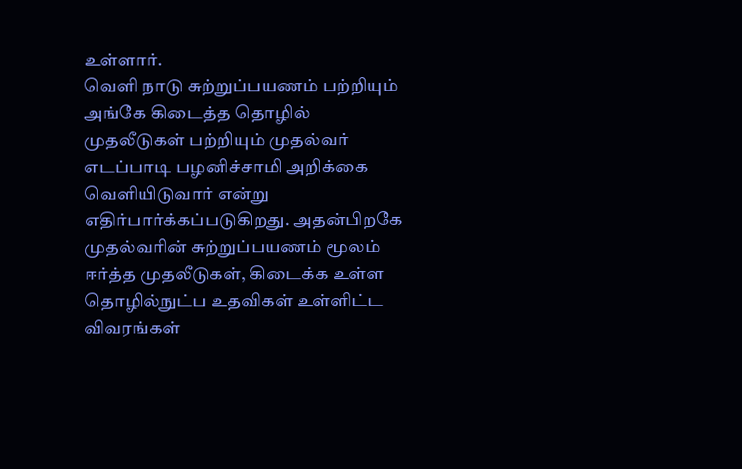உள்ளார்.
வெளி நாடு சுற்றுப்பயணம் பற்றியும் அங்கே கிடைத்த தொழில் முதலீடுகள் பற்றியும் முதல்வர் எடப்பாடி பழனிச்சாமி அறிக்கை வெளியிடுவார் என்று எதிர்பார்க்கப்படுகிறது. அதன்பிறகே முதல்வரின் சுற்றுப்பயணம் மூலம் ஈர்த்த முதலீடுகள், கிடைக்க உள்ள தொழில்நுட்ப உதவிகள் உள்ளிட்ட விவரங்கள்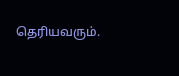தெரியவரும்.